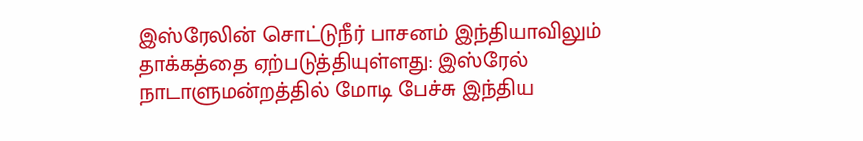இஸ்ரேலின் சொட்டுநீர் பாசனம் இந்தியாவிலும் தாக்கத்தை ஏற்படுத்தியுள்ளது: இஸ்ரேல் நாடாளுமன்றத்தில் மோடி பேச்சு இந்திய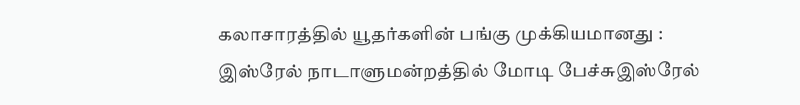கலாசாரத்தில் யூதர்களின் பங்கு முக்கியமானது : இஸ்ரேல் நாடாளுமன்றத்தில் மோடி பேச்சுஇஸ்ரேல்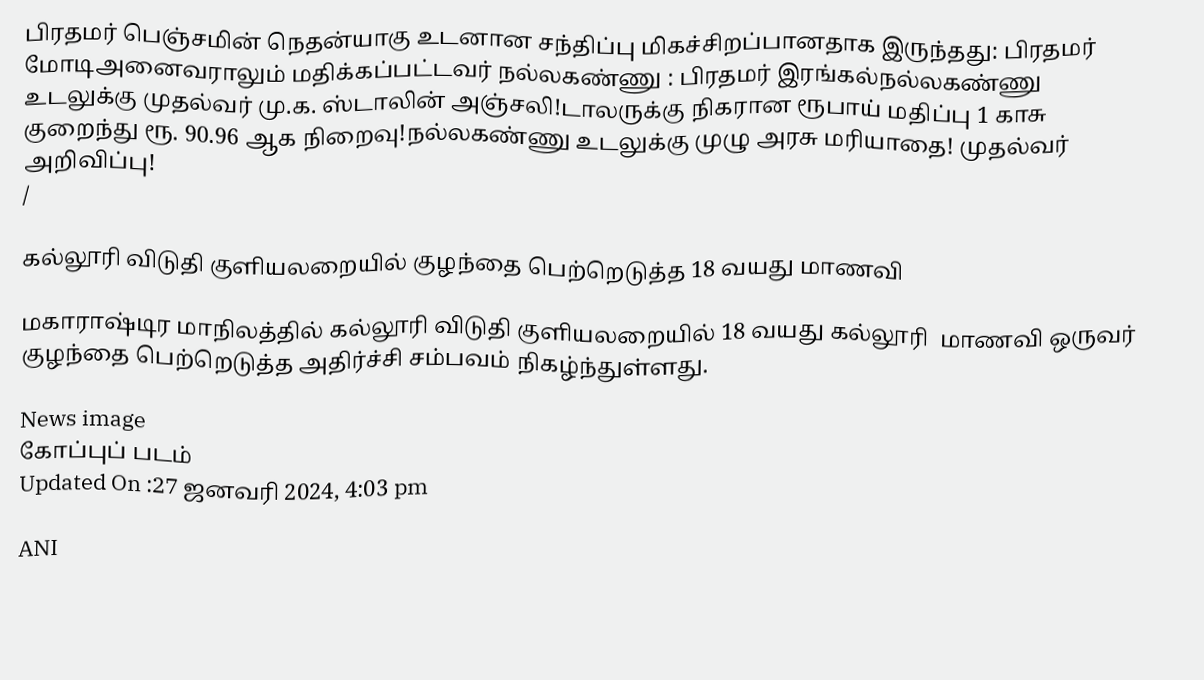பிரதமர் பெஞ்சமின் நெதன்யாகு உடனான சந்திப்பு மிகச்சிறப்பானதாக இருந்தது: பிரதமர் மோடிஅனைவராலும் மதிக்கப்பட்டவர் நல்லகண்ணு : பிரதமர் இரங்கல்நல்லகண்ணு உடலுக்கு முதல்வர் மு.க. ஸ்டாலின் அஞ்சலி!டாலருக்கு நிகரான ரூபாய் மதிப்பு 1 காசு குறைந்து ரூ. 90.96 ஆக நிறைவு!நல்லகண்ணு உடலுக்கு முழு அரசு மரியாதை! முதல்வர் அறிவிப்பு!
/

கல்லூரி விடுதி குளியலறையில் குழந்தை பெற்றெடுத்த 18 வயது மாணவி

மகாராஷ்டிர மாநிலத்தில் கல்லூரி விடுதி குளியலறையில் 18 வயது கல்லூரி  மாணவி ஒருவர் குழந்தை பெற்றெடுத்த அதிர்ச்சி சம்பவம் நிகழ்ந்துள்ளது.

News image
கோப்புப் படம்
Updated On :27 ஜனவரி 2024, 4:03 pm

ANI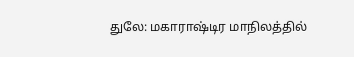துலே: மகாராஷ்டிர மாநிலத்தில்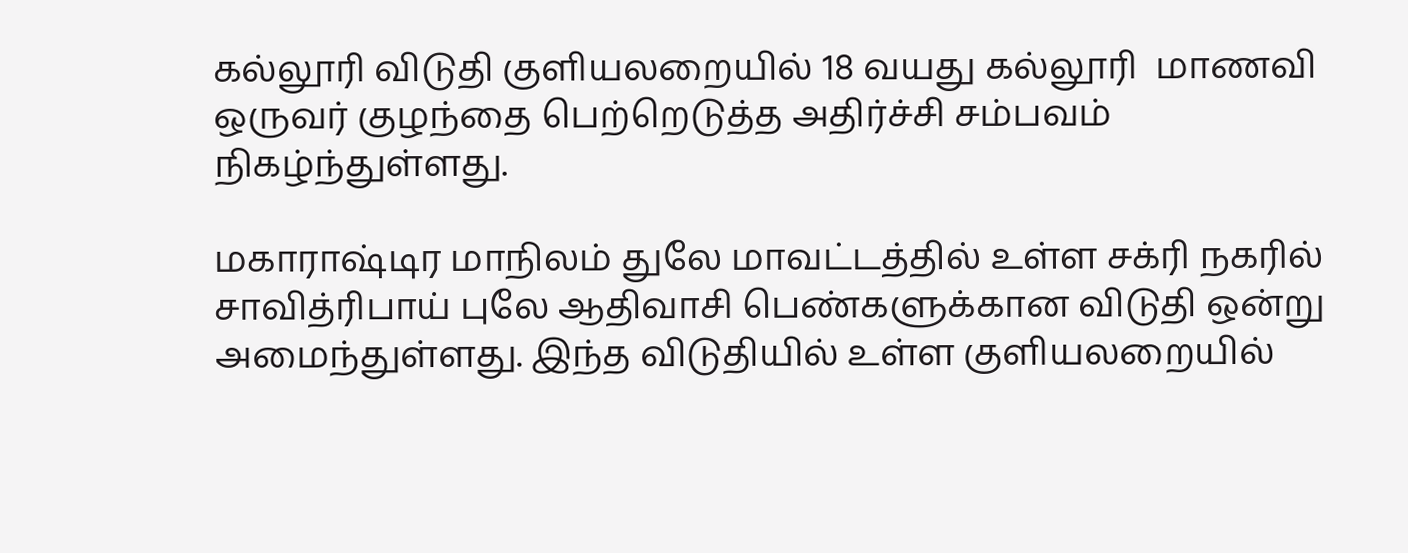கல்லூரி விடுதி குளியலறையில் 18 வயது கல்லூரி  மாணவி ஒருவர் குழந்தை பெற்றெடுத்த அதிர்ச்சி சம்பவம் நிகழ்ந்துள்ளது.

மகாராஷ்டிர மாநிலம் துலே மாவட்டத்தில் உள்ள சக்ரி நகரில் சாவித்ரிபாய் புலே ஆதிவாசி பெண்களுக்கான விடுதி ஒன்று அமைந்துள்ளது. இந்த விடுதியில் உள்ள குளியலறையில்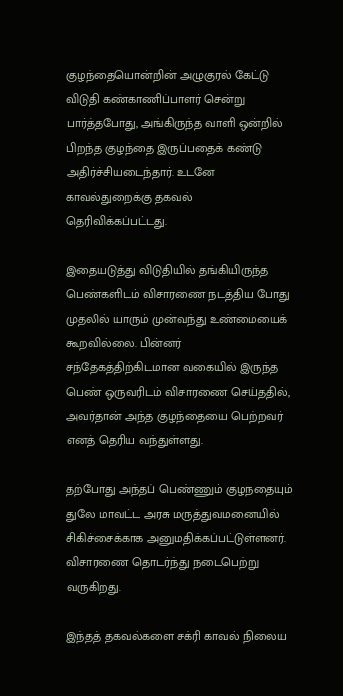குழந்தையொன்றின் அழுகுரல் கேட்டு விடுதி கண்காணிப்பாளர் சென்று பார்த்தபோது, அங்கிருந்த வாளி ஒன்றில் பிறந்த குழந்தை இருப்பதைக் கண்டு அதிர்ச்சியடைந்தார். உடனே காவல்துறைக்கு தகவல் தெரிவிக்கப்பட்டது.

இதையடுத்து விடுதியில் தங்கியிருந்த பெண்களிடம் விசாரணை நடத்திய போது முதலில் யாரும் முன்வந்து உண்மையைக் கூறவில்லை. பின்னர் சந்தேகத்திற்கிடமான வகையில் இருந்த பெண் ஒருவரிடம் விசாரணை செய்ததில், அவர்தான் அந்த குழந்தையை பெற்றவர் எனத் தெரிய வந்துள்ளது.

தற்போது அந்தப் பெண்ணும் குழநதையும் துலே மாவட்ட அரசு மருத்துவமனையில் சிகிச்சைக்காக அனுமதிக்கப்பட்டுள்ளனர். விசாரணை தொடர்ந்து நடைபெற்று வருகிறது.

இந்தத் தகவல்களை சக்ரி காவல் நிலைய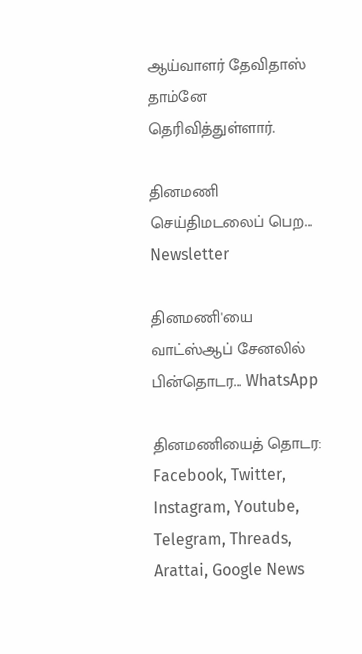ஆய்வாளர் தேவிதாஸ் தாம்னே தெரிவித்துள்ளார்.

தினமணி செய்திமடலைப் பெற... Newsletter

தினமணி'யை வாட்ஸ்ஆப் சேனலில் பின்தொடர... WhatsApp

தினமணியைத் தொடர: Facebook, Twitter, Instagram, Youtube, Telegram, Threads, Arattai, Google News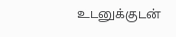உடனுக்குடன்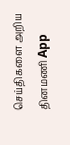செய்திகளை அறிய தினமணி App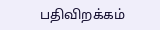பதிவிறக்கம்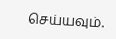செய்யவும்.